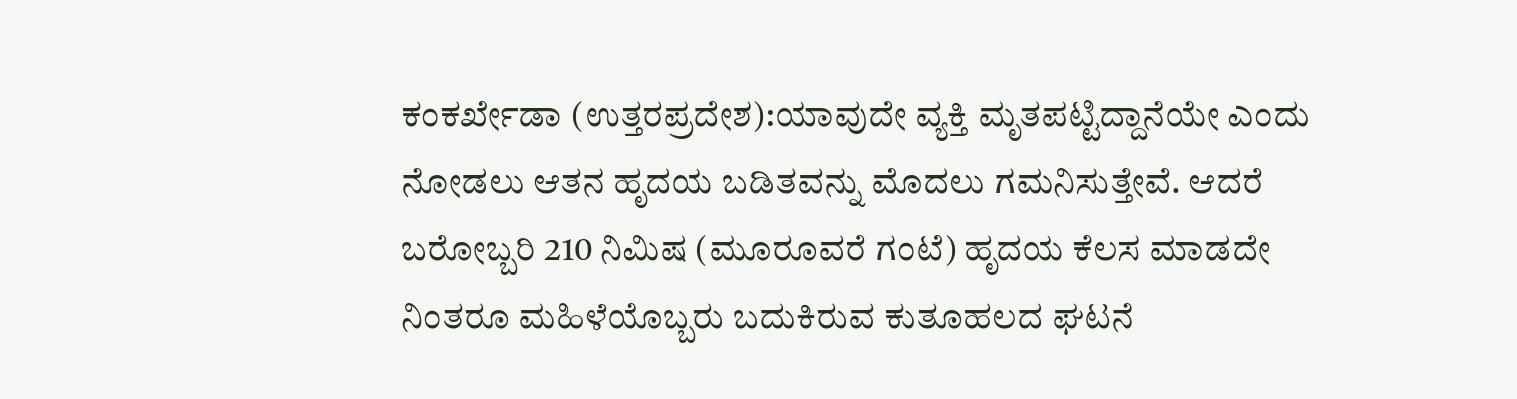ಕಂಕರ್ಖೇಡಾ (ಉತ್ತರಪ್ರದೇಶ):ಯಾವುದೇ ವ್ಯಕ್ತಿ ಮೃತಪಟ್ಟಿದ್ದಾನೆಯೇ ಎಂದು ನೋಡಲು ಆತನ ಹೃದಯ ಬಡಿತವನ್ನು ಮೊದಲು ಗಮನಿಸುತ್ತೇವೆ. ಆದರೆ ಬರೋಬ್ಬರಿ 210 ನಿಮಿಷ (ಮೂರೂವರೆ ಗಂಟೆ) ಹೃದಯ ಕೆಲಸ ಮಾಡದೇ ನಿಂತರೂ ಮಹಿಳೆಯೊಬ್ಬರು ಬದುಕಿರುವ ಕುತೂಹಲದ ಘಟನೆ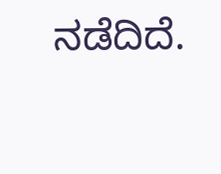ನಡೆದಿದೆ.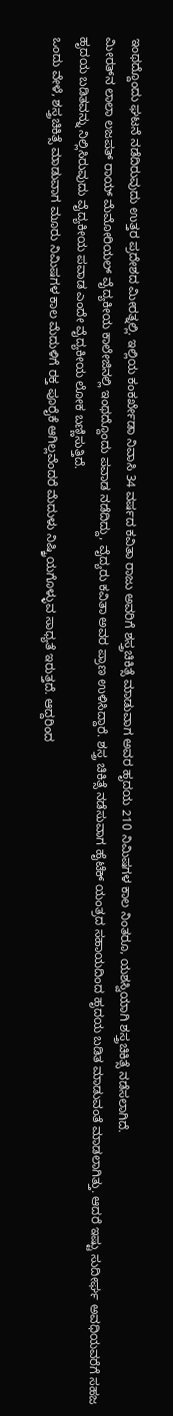ಇಂಥದ್ದೊಂದು ಘಟನೆ ನಡೆದಿರುವುದು ಉತ್ತರ ಪ್ರದೇಶದ ಮೀರತ್ನಲ್ಲಿ. ಇಲ್ಲಿಯ ಕಂಕರ್ಖೇಡಾ ನಿವಾಸಿ 34 ವರ್ಷದ ಕವಿತಾ ರಾಜು ಅವರಿಗೆ ಶಸ್ತ್ರಚಿಕಿತ್ಸೆ ಮಾಡುವಾಗ ಅವರ ಹೃದಯ 210 ನಿಮಿಷಗಳ ಕಾಲ ನಿಂತರೂ, ಯಶಸ್ವಿಯಾಗಿ ಶಸ್ತ್ರಚಿಕಿತ್ಸೆ ನಡೆಸಲಾಗಿದೆ.
ಮೀರತ್‌ನ ಲಾಲಾ ಲಜಪತ್ ರಾಯ್ ಮೆಮೋರಿಯಲ್ ವೈದ್ಯಕೀಯ ಕಾಲೇಜಿನಲ್ಲಿ ಇಂಥದ್ದೊಂದು ಪವಾಡ ನಡೆದಿದ್ದು, ವೈದ್ಯರು ಕವಿತಾ ಅವರ ಪ್ರಾಣ ಉಳಿಸಿದ್ದಾರೆ. ಶಸ್ತ್ರ ಚಿಕಿತ್ಸೆ ನಡೆಸುವಾಗ ಹೈಟೆಕ್ ಯಂತ್ರದ ಸಹಾಯದಿಂದ ಹೃದಯ ಬಡಿತ ಮಾಡುವಂತೆ ಮಾಡಲಾಗಿತ್ತು. ಆದರೆ ಇಷ್ಟು ಸುದೀರ್ಘ ಅವಧಿಯವರೆಗೆ ಸಹಜ ಹೃದಯ ಬಡಿತವನ್ನು ನಿಲ್ಲಿಸಿರುವುದು ವೈದ್ಯಕೀಯ ಪವಾಡ ಎಂದೇ ವೈದ್ಯಕೀಯ ಲೋಕ ಬಣ್ಣಿಸುತ್ತಿದೆ.
ಒಂದು ವೇಳೆ, ಶಸ್ತ್ರಚಿಕಿತ್ಸೆ ಮಾಡುವಾಗ ಮೂರು ನಿಮಿಷಗಳ ಕಾಲ ಮೆದುಳಿಗೆ ರಕ್ತ ಪೂರೈಕೆ ಆಗಿಲ್ಲವೆಂದರೆ ಮೆದುಳು ನಿಷ್ಕ್ರಿಯಗೊಳ್ಳುವ ಸಾಧ್ಯತೆ ಇರುತ್ತದೆ. ಆದ್ದರಿಂದ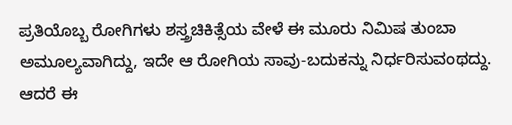ಪ್ರತಿಯೊಬ್ಬ ರೋಗಿಗಳು ಶಸ್ತ್ರಚಿಕಿತ್ಸೆಯ ವೇಳೆ ಈ ಮೂರು ನಿಮಿಷ ತುಂಬಾ ಅಮೂಲ್ಯವಾಗಿದ್ದು, ಇದೇ ಆ ರೋಗಿಯ ಸಾವು-ಬದುಕನ್ನು ನಿರ್ಧರಿಸುವಂಥದ್ದು. ಆದರೆ ಈ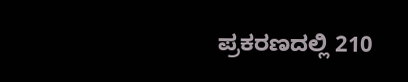ಪ್ರಕರಣದಲ್ಲಿ 210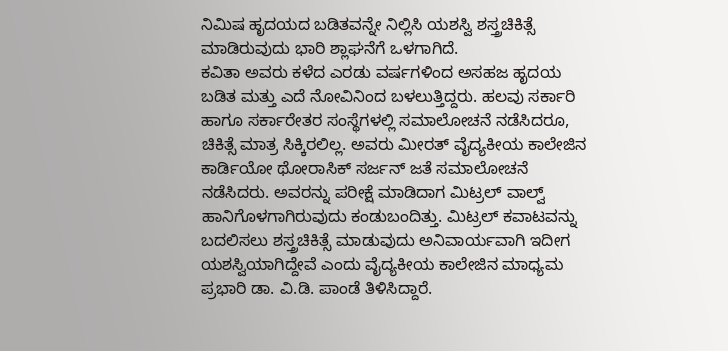ನಿಮಿಷ ಹೃದಯದ ಬಡಿತವನ್ನೇ ನಿಲ್ಲಿಸಿ ಯಶಸ್ವಿ ಶಸ್ತ್ರಚಿಕಿತ್ಸೆ ಮಾಡಿರುವುದು ಭಾರಿ ಶ್ಲಾಘನೆಗೆ ಒಳಗಾಗಿದೆ.
ಕವಿತಾ ಅವರು ಕಳೆದ ಎರಡು ವರ್ಷಗಳಿಂದ ಅಸಹಜ ಹೃದಯ ಬಡಿತ ಮತ್ತು ಎದೆ ನೋವಿನಿಂದ ಬಳಲುತ್ತಿದ್ದರು. ಹಲವು ಸರ್ಕಾರಿ ಹಾಗೂ ಸರ್ಕಾರೇತರ ಸಂಸ್ಥೆಗಳಲ್ಲಿ ಸಮಾಲೋಚನೆ ನಡೆಸಿದರೂ, ಚಿಕಿತ್ಸೆ ಮಾತ್ರ ಸಿಕ್ಕಿರಲಿಲ್ಲ. ಅವರು ಮೀರತ್ ವೈದ್ಯಕೀಯ ಕಾಲೇಜಿನ ಕಾರ್ಡಿಯೋ ಥೋರಾಸಿಕ್ ಸರ್ಜನ್ ಜತೆ ಸಮಾಲೋಚನೆ ನಡೆಸಿದರು. ಅವರನ್ನು ಪರೀಕ್ಷೆ ಮಾಡಿದಾಗ ಮಿಟ್ರಲ್ ವಾಲ್ವ್ ಹಾನಿಗೊಳಗಾಗಿರುವುದು ಕಂಡುಬಂದಿತ್ತು. ಮಿಟ್ರಲ್ ಕವಾಟವನ್ನು ಬದಲಿಸಲು ಶಸ್ತ್ರಚಿಕಿತ್ಸೆ ಮಾಡುವುದು ಅನಿವಾರ್ಯವಾಗಿ ಇದೀಗ ಯಶಸ್ವಿಯಾಗಿದ್ದೇವೆ ಎಂದು ವೈದ್ಯಕೀಯ ಕಾಲೇಜಿನ ಮಾಧ್ಯಮ ಪ್ರಭಾರಿ ಡಾ. ವಿ.ಡಿ. ಪಾಂಡೆ ತಿಳಿಸಿದ್ದಾರೆ.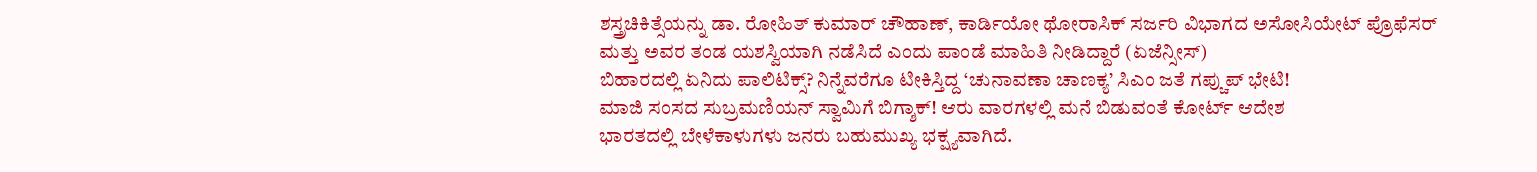ಶಸ್ತ್ರಚಿಕಿತ್ಸೆಯನ್ನು ಡಾ. ರೋಹಿತ್ ಕುಮಾರ್ ಚೌಹಾಣ್, ಕಾರ್ಡಿಯೋ ಥೋರಾಸಿಕ್ ಸರ್ಜರಿ ವಿಭಾಗದ ಅಸೋಸಿಯೇಟ್ ಪ್ರೊಫೆಸರ್ ಮತ್ತು ಅವರ ತಂಡ ಯಶಸ್ವಿಯಾಗಿ ನಡೆಸಿದೆ ಎಂದು ಪಾಂಡೆ ಮಾಹಿತಿ ನೀಡಿದ್ದಾರೆ (ಏಜೆನ್ಸೀಸ್)
ಬಿಹಾರದಲ್ಲಿ ಏನಿದು ಪಾಲಿಟಿಕ್ಸ್? ನಿನ್ನೆವರೆಗೂ ಟೀಕಿಸ್ತಿದ್ದ ‘ಚುನಾವಣಾ ಚಾಣಕ್ಯ’ ಸಿಎಂ ಜತೆ ಗಪ್ಚುಪ್ ಭೇಟಿ!
ಮಾಜಿ ಸಂಸದ ಸುಬ್ರಮಣಿಯನ್ ಸ್ವಾಮಿಗೆ ಬಿಗ್ಶಾಕ್! ಆರು ವಾರಗಳಲ್ಲಿ ಮನೆ ಬಿಡುವಂತೆ ಕೋರ್ಟ್ ಆದೇಶ
ಭಾರತದಲ್ಲಿ ಬೇಳೆಕಾಳುಗಳು ಜನರು ಬಹುಮುಖ್ಯ ಭಕ್ಷ್ಯವಾಗಿದೆ.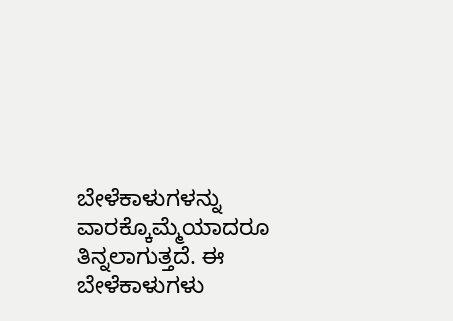ಬೇಳೆಕಾಳುಗಳನ್ನು ವಾರಕ್ಕೊಮ್ಮೆಯಾದರೂ ತಿನ್ನಲಾಗುತ್ತದೆ. ಈ ಬೇಳೆಕಾಳುಗಳು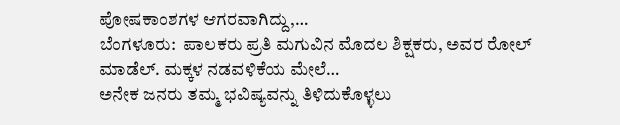ಪೋಷಕಾಂಶಗಳ ಆಗರವಾಗಿದ್ದು,…
ಬೆಂಗಳೂರು:  ಪಾಲಕರು ಪ್ರತಿ ಮಗುವಿನ ಮೊದಲ ಶಿಕ್ಷಕರು, ಅವರ ರೋಲ್ ಮಾಡೆಲ್. ಮಕ್ಕಳ ನಡವಳಿಕೆಯ ಮೇಲೆ…
ಅನೇಕ ಜನರು ತಮ್ಮ ಭವಿಷ್ಯವನ್ನು ತಿಳಿದುಕೊಳ್ಳಲು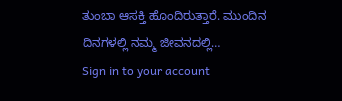ತುಂಬಾ ಆಸಕ್ತಿ ಹೊಂದಿರುತ್ತಾರೆ. ಮುಂದಿನ ದಿನಗಳಲ್ಲಿ ನಮ್ಮ ಜೀವನದಲ್ಲಿ…
Sign in to your account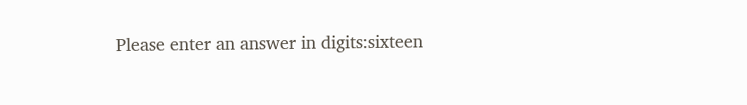Please enter an answer in digits:sixteen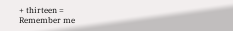+ thirteen =
Remember me